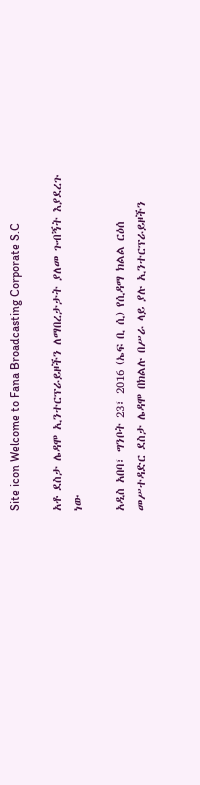Site icon Welcome to Fana Broadcasting Corporate S.C

አቶ ደስታ ሌዳሞ ኢንተርፕራይዞችን ለማበረታታት ያለመ ጉብኝት እያደረጉ ነው

አዲስ አበባ፣ ግንቦት 23፣ 2016 (ኤፍ ቢ ሲ) የሲዳማ ክልል ርዕሰ መሥተዳድር ደስታ ሌዳሞ በክልሉ በሥራ ላይ ያሉ ኢንተርፕራይዞችን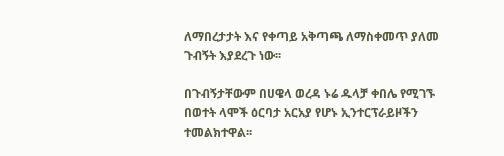ለማበረታታት እና የቀጣይ አቅጣጫ ለማስቀመጥ ያለመ ጉብኝት እያደረጉ ነው፡፡

በጉብኝታቸውም በሀዌላ ወረዳ ኑሬ ዱላቻ ቀበሌ የሚገኙ በወተት ላሞች ዕርባታ አርአያ የሆኑ ኢንተርፕራይዞችን ተመልክተዋል፡፡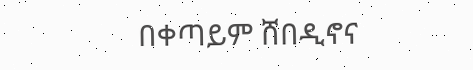በቀጣይም ሸበዲኖና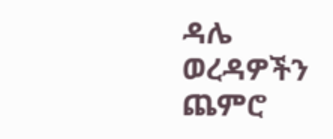ዳሌ ወረዳዎችን ጨምሮ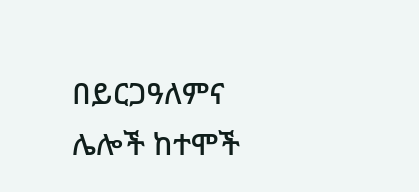በይርጋዓለምና ሌሎች ከተሞች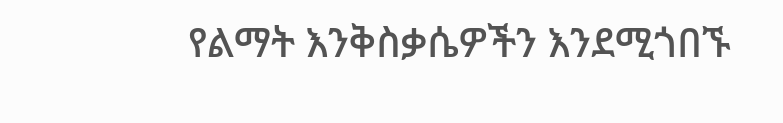የልማት እንቅስቃሴዎችን እንደሚጎበኙ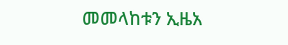መመላከቱን ኢዜአ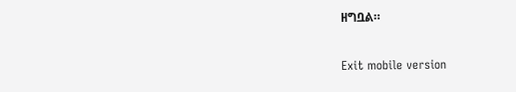ዘግቧል።

Exit mobile version